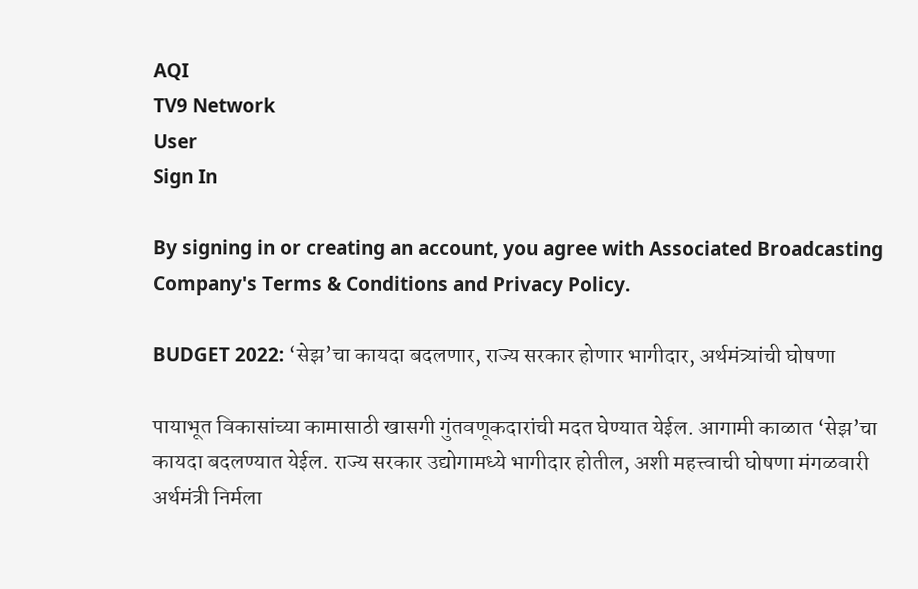AQI
TV9 Network
User
Sign In

By signing in or creating an account, you agree with Associated Broadcasting Company's Terms & Conditions and Privacy Policy.

BUDGET 2022: ‘सेझ’चा कायदा बदलणार, राज्य सरकार होणार भागीदार, अर्थमंत्र्यांची घोषणा

पायाभूत विकासांच्या कामासाठी खासगी गुंतवणूकदारांची मदत घेण्यात येईल. आगामी काळात ‘सेझ’चा कायदा बदलण्यात येईल. राज्य सरकार उद्योगामध्ये भागीदार होतील, अशी महत्त्वाची घोषणा मंगळवारी अर्थमंत्री निर्मला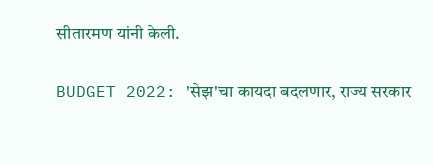सीतारमण यांनी केली.

BUDGET 2022: 'सेझ'चा कायदा बदलणार, राज्य सरकार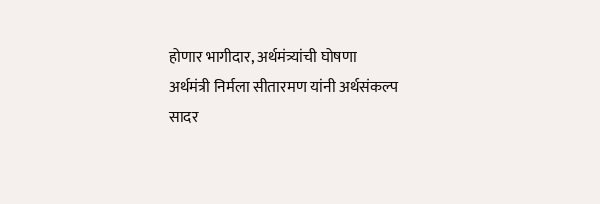होणार भागीदार, अर्थमंत्र्यांची घोषणा
अर्थमंत्री निर्मला सीतारमण यांनी अर्थसंकल्प सादर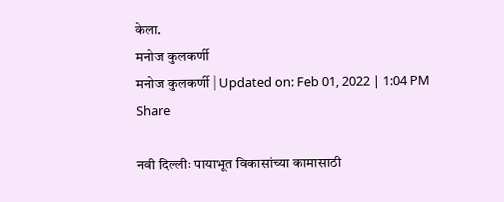केला.
मनोज कुलकर्णी
मनोज कुलकर्णी | Updated on: Feb 01, 2022 | 1:04 PM
Share

नवी दिल्लीः पायाभूत विकासांच्या कामासाठी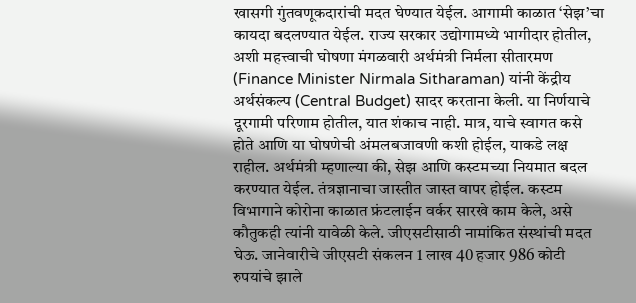खासगी गुंतवणूकदारांची मदत घेण्यात येईल. आगामी काळात ‘सेझ’चा कायदा बदलण्यात येईल. राज्य सरकार उद्योगामध्ये भागीदार होतील, अशी महत्त्वाची घोषणा मंगळवारी अर्थमंत्री निर्मला सीतारमण (Finance Minister Nirmala Sitharaman) यांनी केंद्रीय अर्थसंकल्प (Central Budget) सादर करताना केली. या निर्णयाचे दूरगामी परिणाम होतील, यात शंकाच नाही. मात्र, याचे स्वागत कसे होते आणि या घोषणेची अंमलबजावणी कशी होईल, याकडे लक्ष राहील. अर्थमंत्री म्हणाल्या की, सेझ आणि कस्टमच्या नियमात बदल करण्यात येईल. तंत्रज्ञानाचा जास्तीत जास्त वापर होईल. कस्टम विभागाने कोरोना काळात फ्रंटलाईन वर्कर सारखे काम केले, असे कौतुकही त्यांनी यावेळी केले. जीएसटीसाठी नामांकित संस्थांची मदत घेऊ. जानेवारीचे जीएसटी संकलन 1 लाख 40 हजार 986 कोटी रुपयांचे झाले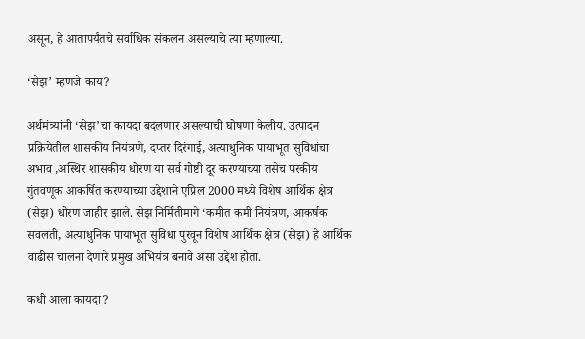असून, हे आतापर्यंतचे सर्वाधिक संकलन असल्याचे त्या म्हणाल्या.

‘सेझ’ म्हणजे काय?

अर्थमंत्र्यांनी ‘सेझ’चा कायदा बदलणार असल्याची घोषणा केलीय. उत्पादन प्रक्रियेतील शासकीय नियंत्रणे, दप्तर दिरंगाई, अत्याधुनिक पायाभूत सुविधांचा अभाव ,अस्थिर शासकीय धोरण या सर्व गोष्टी दूर करण्याच्या तसेच परकीय गुंतवणूक आकर्षित करण्याच्या उद्देशाने एप्रिल 2000 मध्ये विशेष आर्थिक क्षेत्र (सेझ) धोरण जाहीर झाले. सेझ निर्मितीमागे ‘कमीत कमी नियंत्रण, आकर्षक सवलती, अत्याधुनिक पायाभूत सुविधा पुरवून विशेष आर्थिक क्षेत्र (सेझ) हे आर्थिक वाढीस चालना देणारे प्रमुख अभियंत्र बनावे असा उद्देश होता.

कधी आला कायदा?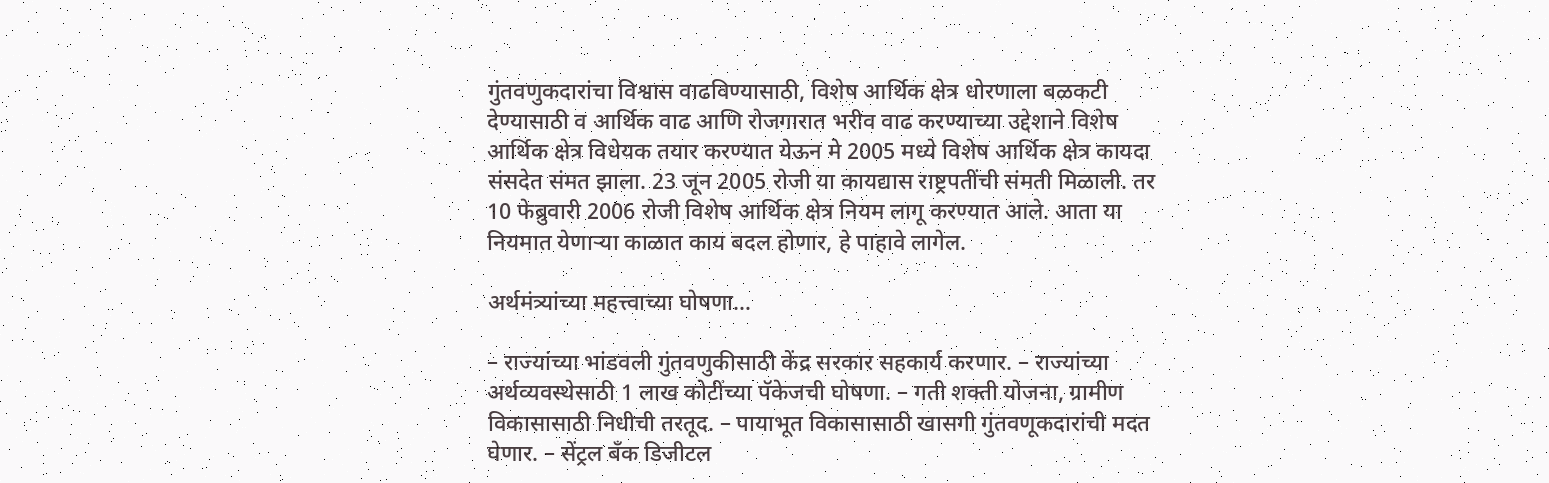गुंतवणुकदारांचा विश्वास वाढविण्यासाठी, विशेष आर्थिक क्षेत्र धोरणाला बळकटी देण्यासाठी व आर्थिक वाढ आणि रोजगारात भरीव वाढ करण्याच्या उद्देशाने विशेष आर्थिक क्षेत्र विधेयक तयार करण्यात येऊन मे 2005 मध्ये विशेष आर्थिक क्षेत्र कायदा संसदेत संमत झाला. 23 जून 2005 रोजी या कायद्यास राष्ट्रपतींची संमती मिळाली. तर 10 फेब्रुवारी 2006 रोजी विशेष आर्थिक क्षेत्र नियम लागू करण्यात आले. आता या नियमात येणाऱ्या काळात काय बदल होणार, हे पाहावे लागेल.

अर्थमंत्र्यांच्या महत्त्वाच्या घोषणा…

– राज्यांच्या भांडवली गुंतवणुकीसाठी केंद्र सरकार सहकार्य करणार. – राज्यांच्या अर्थव्यवस्थेसाठी 1 लाख कोटींच्या पॅकेजची घोषणा. – गती शक्ती योजना, ग्रामीण विकासासाठी निधीची तरतूद. – पायाभूत विकासासाठी खासगी गुंतवणूकदारांची मदत घेणार. – सेंट्रल बँक डिजीटल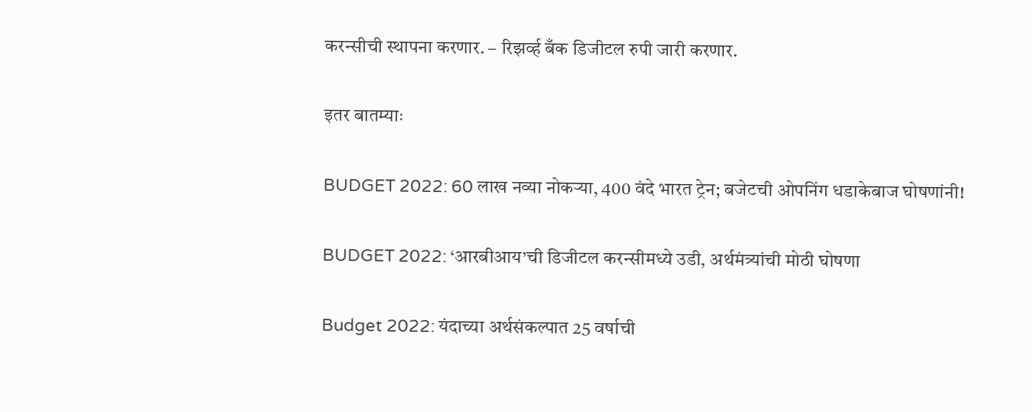करन्सीची स्थापना करणार. – रिझर्व्ह बँक डिजीटल रुपी जारी करणार.

इतर बातम्याः

BUDGET 2022: 60 लाख नव्या नोकऱ्या, 400 वंदे भारत ट्रेन; बजेटची ओपनिंग धडाकेबाज घोषणांनी!

BUDGET 2022: ‘आरबीआय’ची डिजीटल करन्सीमध्ये उडी, अर्थमंत्र्यांची मोठी घोषणा

Budget 2022: यंदाच्या अर्थसंकल्पात 25 वर्षाची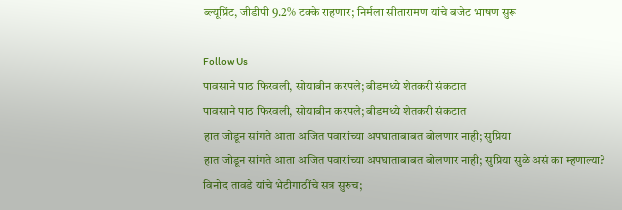ब्ल्यूप्रिंट, जीडीपी 9.2% टक्के राहणार; निर्मला सीतारामण यांचे बजेट भाषण सुरू

Follow Us
पावसाने पाठ फिरवली, सोयाबीन करपले; बीडमध्ये शेतकरी संकटात
पावसाने पाठ फिरवली, सोयाबीन करपले; बीडमध्ये शेतकरी संकटात
हात जोडून सांगते आता अजित पवारांच्या अपघाताबाबत बोलणार नाही; सुप्रिया
हात जोडून सांगते आता अजित पवारांच्या अपघाताबाबत बोलणार नाही; सुप्रिया सुळे असं का म्हणाल्या?
विनोद तावडे यांचे भेटीगाठींचे सत्र सुरुच;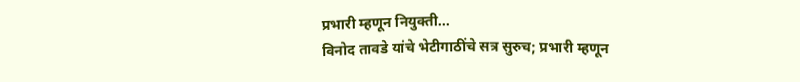प्रभारी म्हणून नियुक्ती...
विनोद तावडे यांचे भेटीगाठींचे सत्र सुरुच; प्रभारी म्हणून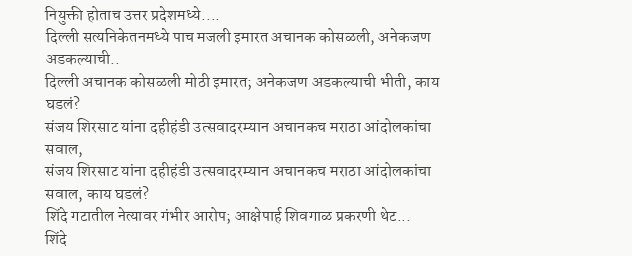नियुक्ती होताच उत्तर प्रदेशमध्ये....
दिल्ली सत्यनिकेतनमध्ये पाच मजली इमारत अचानक कोसळली, अनेकजण अडकल्याची..
दिल्ली अचानक कोसळली मोठी इमारत; अनेकजण अडकल्याची भीती, काय घडलं?
संजय शिरसाट यांना दहीहंडी उत्सवादरम्यान अचानकच मराठा आंदोलकांचा सवाल,
संजय शिरसाट यांना दहीहंडी उत्सवादरम्यान अचानकच मराठा आंदोलकांचा सवाल, काय घडलं?
शिंदे गटातील नेत्यावर गंभीर आरोप; आक्षेपार्ह शिवगाळ प्रकरणी थेट...
शिंदे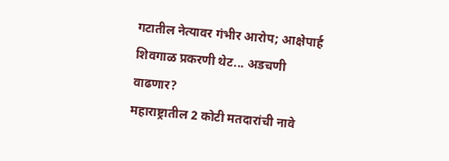गटातील नेत्यावर गंभीर आरोप; आक्षेपार्ह शिवगाळ प्रकरणी थेट... अडचणी वाढणार?
महाराष्ट्रातील 2 कोटी मतदारांची नावे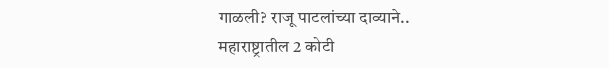गाळली? राजू पाटलांच्या दाव्याने..
महाराष्ट्रातील 2 कोटी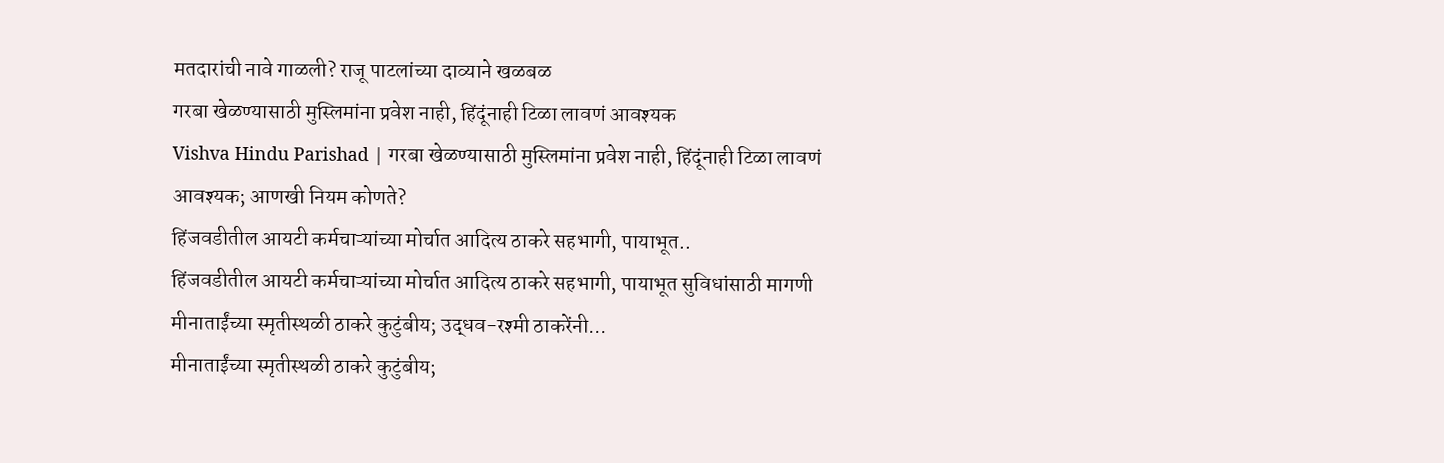मतदारांची नावे गाळली? राजू पाटलांच्या दाव्याने खळबळ
गरबा खेळण्यासाठी मुस्लिमांना प्रवेश नाही, हिंदूंनाही टिळा लावणं आवश्यक
Vishva Hindu Parishad | गरबा खेळण्यासाठी मुस्लिमांना प्रवेश नाही, हिंदूंनाही टिळा लावणं आवश्यक; आणखी नियम कोणते?
हिंजवडीतील आयटी कर्मचाऱ्यांच्या मोर्चात आदित्य ठाकरे सहभागी, पायाभूत..
हिंजवडीतील आयटी कर्मचाऱ्यांच्या मोर्चात आदित्य ठाकरे सहभागी, पायाभूत सुविधांसाठी मागणी
मीनाताईंच्या स्मृतीस्थळी ठाकरे कुटुंबीय; उद्धव-रश्मी ठाकरेंनी...
मीनाताईंच्या स्मृतीस्थळी ठाकरे कुटुंबीय;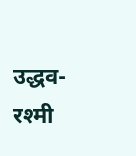उद्धव-रश्मी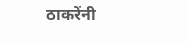ठाकरेंनी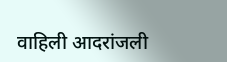वाहिली आदरांजली